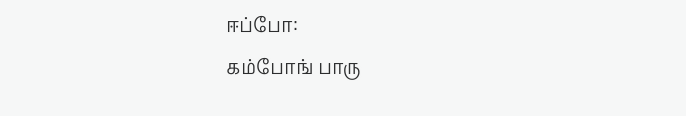ஈப்போ:
கம்போங் பாரு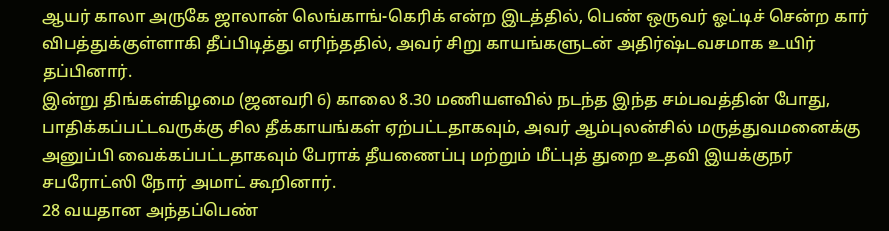ஆயர் காலா அருகே ஜாலான் லெங்காங்-கெரிக் என்ற இடத்தில், பெண் ஒருவர் ஓட்டிச் சென்ற கார் விபத்துக்குள்ளாகி தீப்பிடித்து எரிந்ததில், அவர் சிறு காயங்களுடன் அதிர்ஷ்டவசமாக உயிர் தப்பினார்.
இன்று திங்கள்கிழமை (ஜனவரி 6) காலை 8.30 மணியளவில் நடந்த இந்த சம்பவத்தின் போது, பாதிக்கப்பட்டவருக்கு சில தீக்காயங்கள் ஏற்பட்டதாகவும், அவர் ஆம்புலன்சில் மருத்துவமனைக்கு அனுப்பி வைக்கப்பட்டதாகவும் பேராக் தீயணைப்பு மற்றும் மீட்புத் துறை உதவி இயக்குநர் சபரோட்ஸி நோர் அமாட் கூறினார்.
28 வயதான அந்தப்பெண்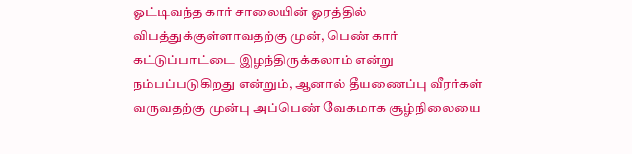ஓட்டிவந்த கார் சாலையின் ஓரத்தில் விபத்துக்குள்ளாவதற்கு முன், பெண் கார் கட்டுப்பாட்டை இழந்திருக்கலாம் என்று நம்பப்படுகிறது என்றும், ஆனால் தீயணைப்பு வீரர்கள் வருவதற்கு முன்பு அப்பெண் வேகமாக சூழ்நிலையை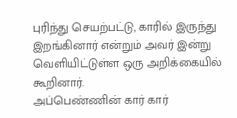புரிந்து செயற்பட்டு, காரில் இருந்து இறங்கினார் என்றும் அவர் இன்று வெளியிட்டுள்ள ஒரு அறிக்கையில் கூறினார்.
அப்பெண்ணின் கார் கார்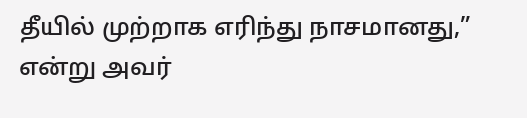தீயில் முற்றாக எரிந்து நாசமானது,” என்று அவர்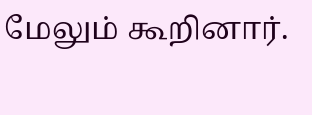மேலும் கூறினார்.